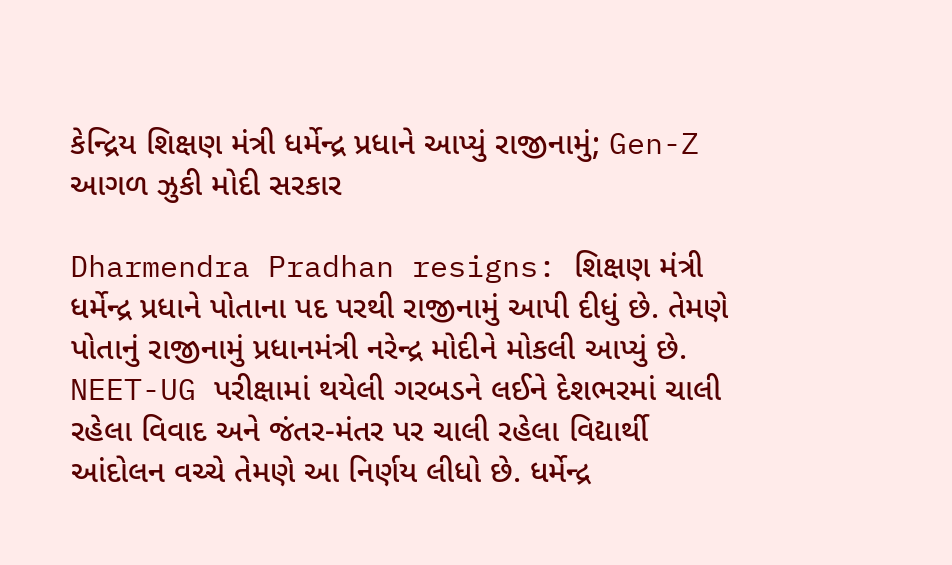કેન્દ્રિય ‌શિક્ષણ મંત્રી ધર્મેન્દ્ર પ્રધાને આપ્યું રાજીનામું; Gen-Z આગળ ઝુકી મોદી સરકાર

Dharmendra Pradhan resigns: શિક્ષણ મંત્રી ધર્મેન્દ્ર પ્રધાને પોતાના પદ પરથી રાજીનામું આપી દીધું છે. તેમણે પોતાનું રાજીનામું પ્રધાનમંત્રી નરેન્દ્ર મોદીને મોકલી આપ્યું છે. NEET-UG પરીક્ષામાં થયેલી ગરબડને લઈને દેશભરમાં ચાલી રહેલા વિવાદ અને જંતર-મંતર પર ચાલી રહેલા વિદ્યાર્થી આંદોલન વચ્ચે તેમણે આ નિર્ણય લીધો છે. ધર્મેન્દ્ર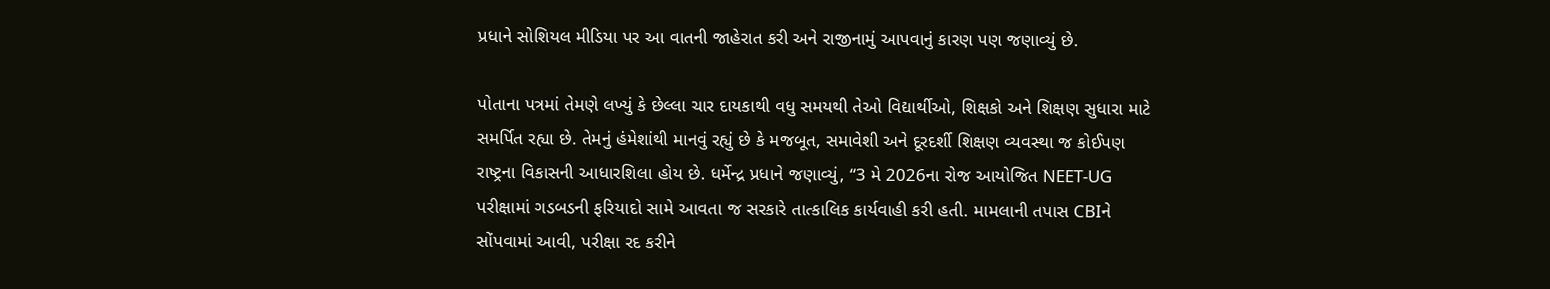પ્રધાને સોશિયલ મીડિયા પર આ વાતની જાહેરાત કરી અને રાજીનામું આપવાનું કારણ પણ જણાવ્યું છે.

પોતાના પત્રમાં તેમણે લખ્યું કે છેલ્લા ચાર દાયકાથી વધુ સમયથી તેઓ વિદ્યાર્થીઓ, શિક્ષકો અને શિક્ષણ સુધારા માટે સમર્પિત રહ્યા છે. તેમનું હંમેશાંથી માનવું રહ્યું છે કે મજબૂત, સમાવેશી અને દૂરદર્શી શિક્ષણ વ્યવસ્થા જ કોઈપણ રાષ્ટ્રના વિકાસની આધારશિલા હોય છે. ધર્મેન્દ્ર પ્રધાને જણાવ્યું, “3 મે 2026ના રોજ આયોજિત NEET-UG પરીક્ષામાં ગડબડની ફરિયાદો સામે આવતા જ સરકારે તાત્કાલિક કાર્યવાહી કરી હતી. મામલાની તપાસ CBIને સોંપવામાં આવી, પરીક્ષા રદ કરીને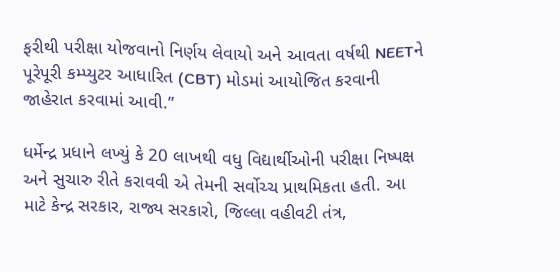ફરીથી પરીક્ષા યોજવાનો નિર્ણય લેવાયો અને આવતા વર્ષથી NEETને પૂરેપૂરી કમ્પ્યુટર આધારિત (CBT) મોડમાં આયોજિત કરવાની જાહેરાત કરવામાં આવી.”

ધર્મેન્દ્ર પ્રધાને લખ્યું કે 20 લાખથી વધુ વિદ્યાર્થીઓની પરીક્ષા નિષ્પક્ષ અને સુચારુ રીતે કરાવવી એ તેમની સર્વોચ્ચ પ્રાથમિકતા હતી. આ માટે કેન્દ્ર સરકાર, રાજ્ય સરકારો, જિલ્લા વહીવટી તંત્ર,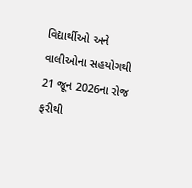વિદ્યાર્થીઓ અને વાલીઓના સહયોગથી 21 જૂન 2026ના રોજ ફરીથી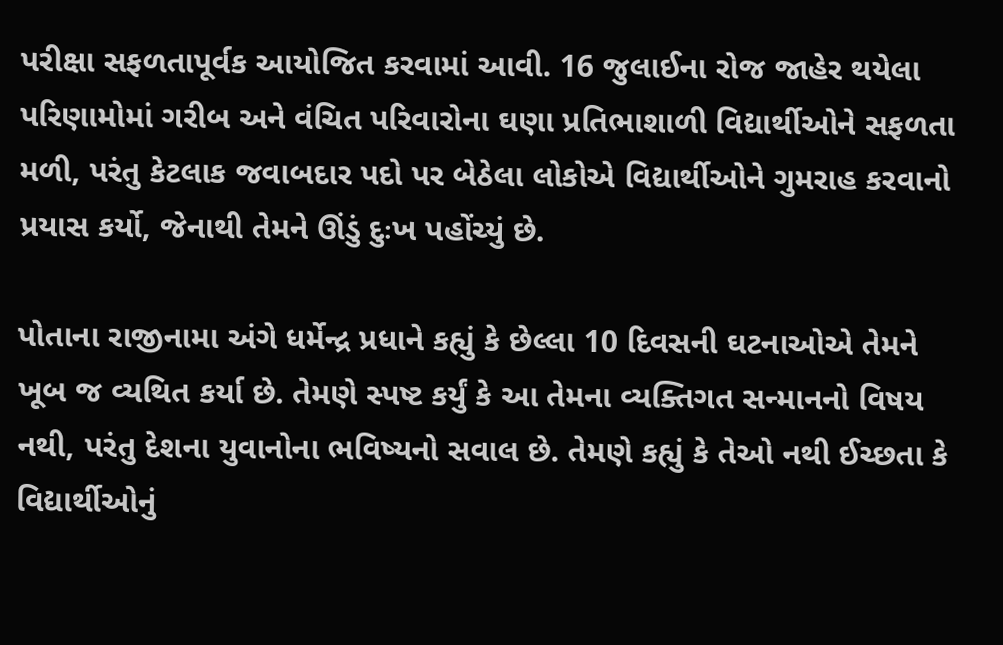પરીક્ષા સફળતાપૂર્વક આયોજિત કરવામાં આવી. 16 જુલાઈના રોજ જાહેર થયેલા પરિણામોમાં ગરીબ અને વંચિત પરિવારોના ઘણા પ્રતિભાશાળી વિદ્યાર્થીઓને સફળતા મળી, પરંતુ કેટલાક જવાબદાર પદો પર બેઠેલા લોકોએ વિદ્યાર્થીઓને ગુમરાહ કરવાનો પ્રયાસ કર્યો, જેનાથી તેમને ઊંડું દુઃખ પહોંચ્યું છે.

પોતાના રાજીનામા અંગે ધર્મેન્દ્ર પ્રધાને કહ્યું કે છેલ્લા 10 દિવસની ઘટનાઓએ તેમને ખૂબ જ વ્યથિત કર્યા છે. તેમણે સ્પષ્ટ કર્યું કે આ તેમના વ્યક્તિગત સન્માનનો વિષય નથી, પરંતુ દેશના યુવાનોના ભવિષ્યનો સવાલ છે. તેમણે કહ્યું કે તેઓ નથી ઈચ્છતા કે વિદ્યાર્થીઓનું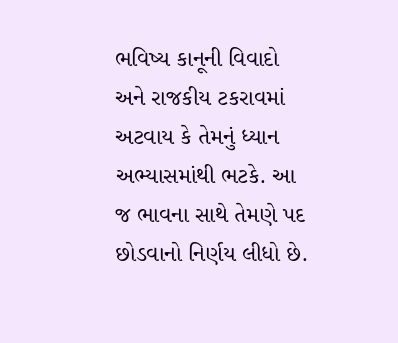ભવિષ્ય કાનૂની વિવાદો અને રાજકીય ટકરાવમાં અટવાય કે તેમનું ધ્યાન અભ્યાસમાંથી ભટકે. આ જ ભાવના સાથે તેમણે પદ છોડવાનો નિર્ણય લીધો છે.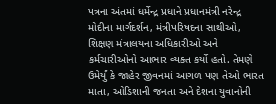પત્રના અંતમાં ધર્મેન્દ્ર પ્રધાને પ્રધાનમંત્રી નરેન્દ્ર મોદીના માર્ગદર્શન, મંત્રીપરિષદના સાથીઓ, શિક્ષણ મંત્રાલયના અધિકારીઓ અને કર્મચારીઓનો આભાર વ્યક્ત કર્યો હતો. તેમણે ઉમેર્યું કે જાહેર જીવનમાં આગળ પણ તેઓ ભારત માતા, ઓડિશાની જનતા અને દેશના યુવાનોની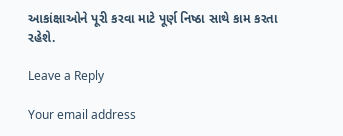આકાંક્ષાઓને પૂરી કરવા માટે પૂર્ણ નિષ્ઠા સાથે કામ કરતા રહેશે.

Leave a Reply

Your email address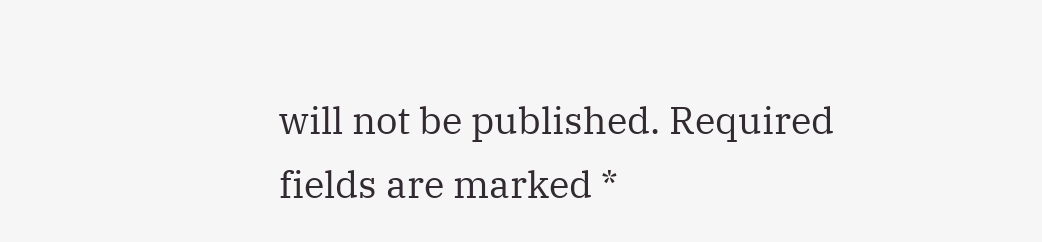will not be published. Required fields are marked *